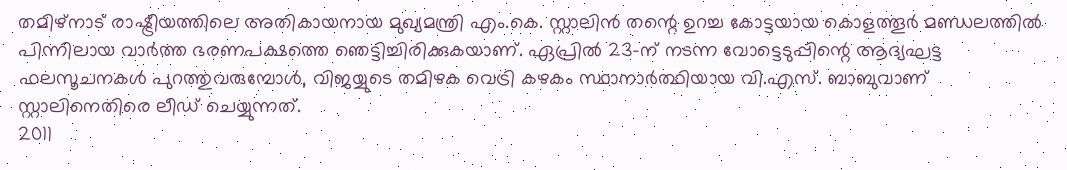തമിഴ്നാട് രാഷ്ട്രീയത്തിലെ അതികായനായ മുഖ്യമന്ത്രി എം.കെ. സ്റ്റാലിൻ തന്റെ ഉറച്ച കോട്ടയായ കൊളത്തൂർ മണ്ഡലത്തിൽ പിന്നിലായ വാർത്ത ഭരണപക്ഷത്തെ ഞെട്ടിച്ചിരിക്കുകയാണ്. ഏപ്രിൽ 23-ന് നടന്ന വോട്ടെടുപ്പിന്റെ ആദ്യഘട്ട ഫലസൂചനകൾ പുറത്തുവരുമ്പോൾ, വിജയ്യുടെ തമിഴക വെട്രി കഴകം സ്ഥാനാർത്ഥിയായ വി.എസ്. ബാബുവാണ് സ്റ്റാലിനെതിരെ ലീഡ് ചെയ്യുന്നത്.
2011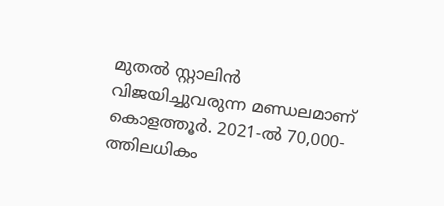മുതൽ സ്റ്റാലിൻ വിജയിച്ചുവരുന്ന മണ്ഡലമാണ് കൊളത്തൂർ. 2021-ൽ 70,000-ത്തിലധികം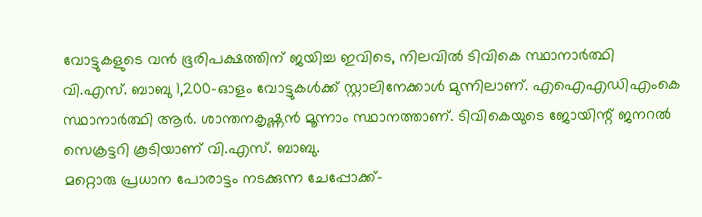വോട്ടുകളുടെ വൻ ഭൂരിപക്ഷത്തിന് ജയിച്ച ഇവിടെ, നിലവിൽ ടിവികെ സ്ഥാനാർത്ഥി വി.എസ്. ബാബു 1,200-ഓളം വോട്ടുകൾക്ക് സ്റ്റാലിനേക്കാൾ മുന്നിലാണ്. എഐഎഡിഎംകെ സ്ഥാനാർത്ഥി ആർ. ശാന്തനകൃഷ്ണൻ മൂന്നാം സ്ഥാനത്താണ്. ടിവികെയുടെ ജോയിന്റ് ജനറൽ സെക്രട്ടറി കൂടിയാണ് വി.എസ്. ബാബു.
മറ്റൊരു പ്രധാന പോരാട്ടം നടക്കുന്ന ചേപ്പോക്ക്-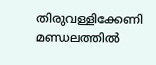തിരുവള്ളിക്കേണി മണ്ഡലത്തിൽ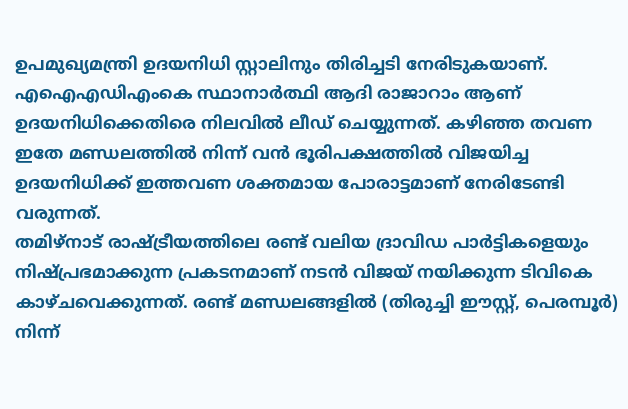ഉപമുഖ്യമന്ത്രി ഉദയനിധി സ്റ്റാലിനും തിരിച്ചടി നേരിടുകയാണ്. എഐഎഡിഎംകെ സ്ഥാനാർത്ഥി ആദി രാജാറാം ആണ് ഉദയനിധിക്കെതിരെ നിലവിൽ ലീഡ് ചെയ്യുന്നത്. കഴിഞ്ഞ തവണ ഇതേ മണ്ഡലത്തിൽ നിന്ന് വൻ ഭൂരിപക്ഷത്തിൽ വിജയിച്ച ഉദയനിധിക്ക് ഇത്തവണ ശക്തമായ പോരാട്ടമാണ് നേരിടേണ്ടി വരുന്നത്.
തമിഴ്നാട് രാഷ്ട്രീയത്തിലെ രണ്ട് വലിയ ദ്രാവിഡ പാർട്ടികളെയും നിഷ്പ്രഭമാക്കുന്ന പ്രകടനമാണ് നടൻ വിജയ് നയിക്കുന്ന ടിവികെ കാഴ്ചവെക്കുന്നത്. രണ്ട് മണ്ഡലങ്ങളിൽ (തിരുച്ചി ഈസ്റ്റ്, പെരമ്പൂർ) നിന്ന്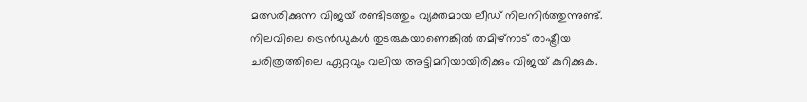മത്സരിക്കുന്ന വിജയ് രണ്ടിടത്തും വ്യക്തമായ ലീഡ് നിലനിർത്തുന്നുണ്ട്. നിലവിലെ ട്രെൻഡുകൾ തുടരുകയാണെങ്കിൽ തമിഴ്നാട് രാഷ്ട്രീയ ചരിത്രത്തിലെ ഏറ്റവും വലിയ അട്ടിമറിയായിരിക്കും വിജയ് കുറിക്കുക.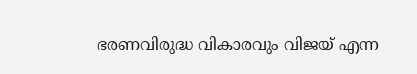ഭരണവിരുദ്ധ വികാരവും വിജയ് എന്ന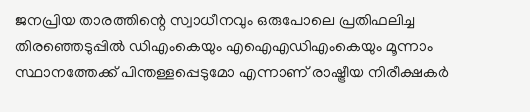ജനപ്രിയ താരത്തിന്റെ സ്വാധീനവും ഒരുപോലെ പ്രതിഫലിച്ച തിരഞ്ഞെടുപ്പിൽ ഡിഎംകെയും എഐഎഡിഎംകെയും മൂന്നാം സ്ഥാനത്തേക്ക് പിന്തള്ളപ്പെടുമോ എന്നാണ് രാഷ്ട്രീയ നിരീക്ഷകർ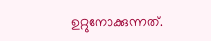ഉറ്റുനോക്കുന്നത്.